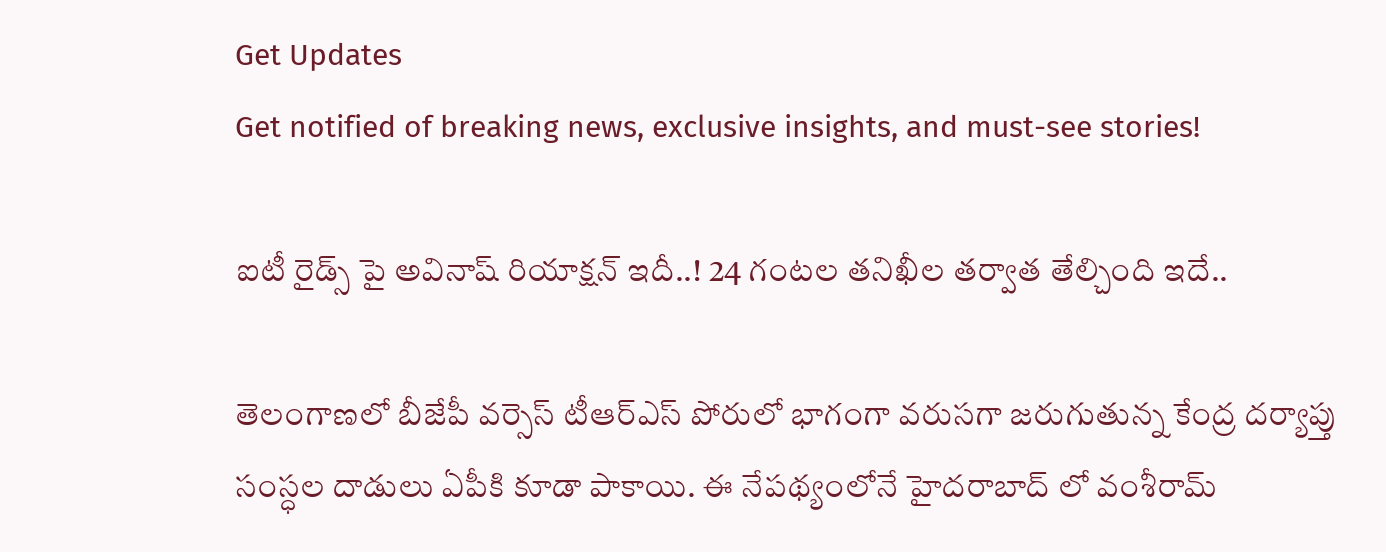Get Updates
Get notified of breaking news, exclusive insights, and must-see stories!

ఐటీ రైడ్స్ పై అవినాష్ రియాక్షన్ ఇదీ..! 24 గంటల తనిఖీల తర్వాత తేల్చింది ఇదే..

తెలంగాణలో బీజేపీ వర్సెస్ టీఆర్ఎస్ పోరులో భాగంగా వరుసగా జరుగుతున్న కేంద్ర దర్యాప్తు సంస్ధల దాడులు ఏపీకి కూడా పాకాయి. ఈ నేపథ్యంలోనే హైదరాబాద్ లో వంశీరామ్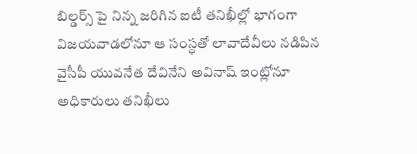బిల్డర్స్ పై నిన్న జరిగిన ఐటీ తనిఖీల్లో భాగంగా విజయవాడలోనూ ఆ సంస్ధతో లావాదేవీలు నడిపిన వైసీపీ యువనేత దేవినేని అవినాష్ ఇంట్లోనూ అధికారులు తనిఖీలు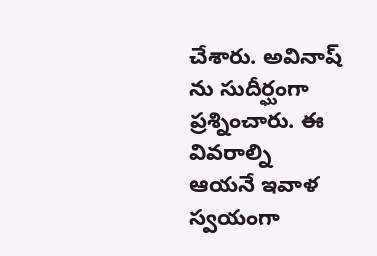చేశారు. అవినాష్ ను సుదీర్ఘంగా ప్రశ్నించారు. ఈ వివరాల్ని ఆయనే ఇవాళ స్వయంగా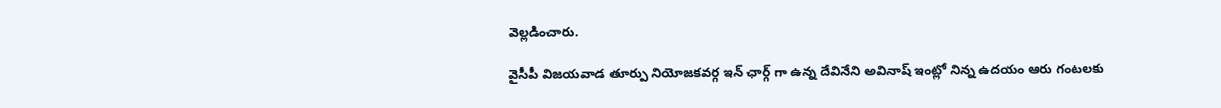వెల్లడించారు.

వైసీపీ విజయవాడ తూర్పు నియోజకవర్గ ఇన్ ఛార్గ్ గా ఉన్న దేవినేని అవినాష్ ఇంట్లో నిన్న ఉదయం ఆరు గంటలకు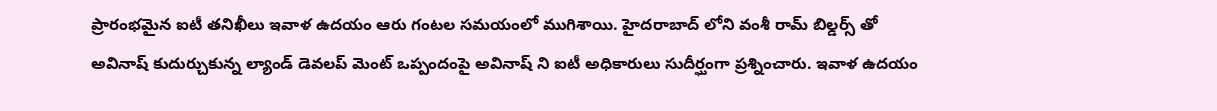ప్రారంభమైన ఐటీ తనిఖీలు ఇవాళ ఉదయం ఆరు గంటల సమయంలో ముగిశాయి. హైదరాబాద్ లోని వంశీ రామ్ బిల్డర్స్ తో అవినాష్ కుదుర్చుకున్న ల్యాండ్ డెవలప్ మెంట్ ఒప్పందంపై అవినాష్ ని ఐటీ అధికారులు సుదీర్ఘంగా ప్రశ్నించారు. ఇవాళ ఉదయం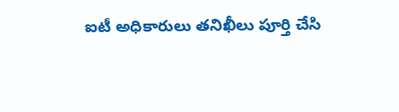ఐటీ అధికారులు తనిఖీలు పూర్తి చేసి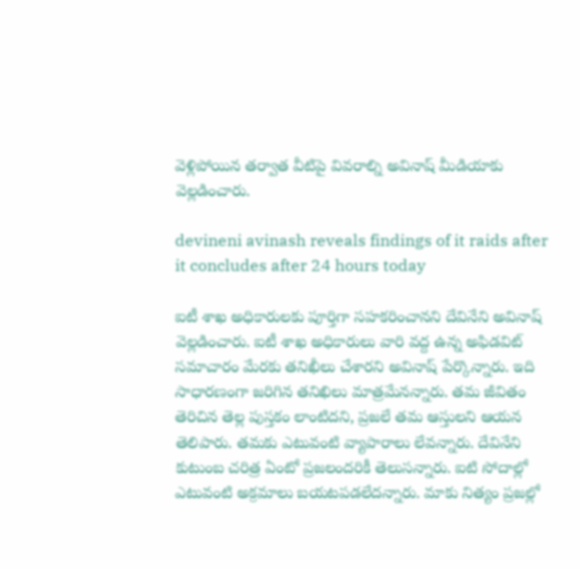వెళ్లిపోయిన తర్వాత వీటిపై వివరాల్ని అవినాష్ మీడియాకు వెల్లడించారు.

devineni avinash reveals findings of it raids after it concludes after 24 hours today

ఐటీ శాఖ అధికారులకు పూర్తిగా సహకరించానని దేవినేని అవినాష్ వెల్లడించారు. ఐటీ శాఖ అధికారులు వారి వద్ద ఉన్న అఫిడవిట్ సమాచారం మేరకు తనిఖీలు చేశారని అవినాష్ పేర్కొన్నారు. ఇది సాధారణంగా జరిగిన తనిఖిలు మాత్రమేనన్నారు. తమ జీవితం తెరిచిన తెల్ల పుస్తకం లాంటిదని, ప్రజలే తమ ఆస్తులని ఆయన తెలిపారు. తమకు ఎటువంటి వ్యాపారాలు లేవన్నారు. దేవినేని కుటుంబ చరిత్ర ఏంటో ప్రజలందరికీ తెలుసన్నారు. ఐటి సోదాల్లో ఎటువంటి అక్రమాలు బయటపడలేదన్నారు. మాకు నిత్యం ప్రజల్లో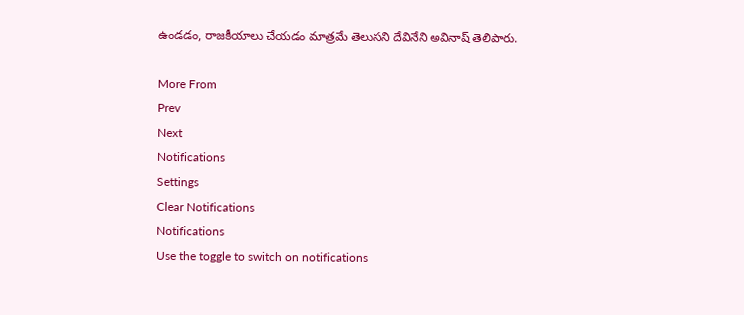ఉండడం, రాజకీయాలు చేయడం మాత్రమే తెలుసని దేవినేని అవినాష్ తెలిపారు.

More From
Prev
Next
Notifications
Settings
Clear Notifications
Notifications
Use the toggle to switch on notifications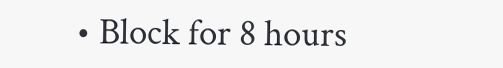• Block for 8 hours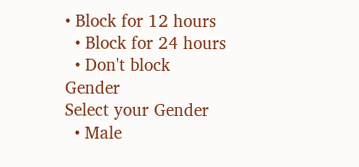• Block for 12 hours
  • Block for 24 hours
  • Don't block
Gender
Select your Gender
  • Male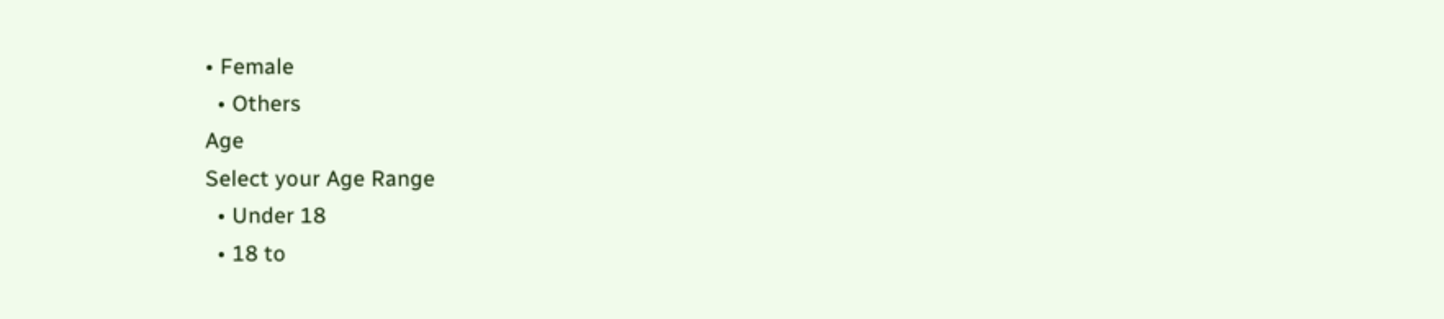• Female
  • Others
Age
Select your Age Range
  • Under 18
  • 18 to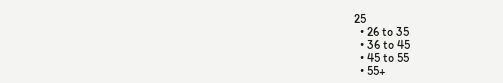25
  • 26 to 35
  • 36 to 45
  • 45 to 55
  • 55+